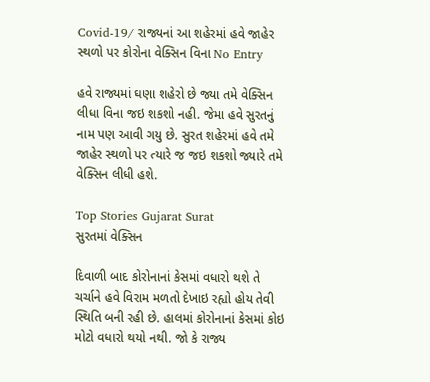Covid-19/ રાજ્યનાં આ શહેરમાં હવે જાહેર સ્થળો પર કોરોના વેક્સિન વિના No Entry

હવે રાજ્યમાં ઘણા શહેરો છે જ્યા તમે વેક્સિન લીધા વિના જઇ શકશો નહી. જેમા હવે સુરતનું નામ પણ આવી ગયુ છે. સુરત શહેરમાં હવે તમે જાહેર સ્થળો પર ત્યારે જ જઇ શકશો જ્યારે તમે વેક્સિન લીધી હશે.

Top Stories Gujarat Surat
સુરતમાં વેક્સિન

દિવાળી બાદ કોરોનાનાં કેસમાં વધારો થશે તે ચર્ચાને હવે વિરામ મળતો દેખાઇ રહ્યો હોય તેવી સ્થિતિ બની રહી છે. હાલમાં કોરોનાનાં કેસમાં કોઇ મોટો વધારો થયો નથી. જો કે રાજ્ય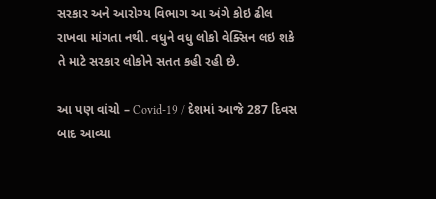સરકાર અને આરોગ્ય વિભાગ આ અંગે કોઇ ઢીલ રાખવા માંગતા નથી. વધુને વધુ લોકો વેક્સિન લઇ શકે તે માટે સરકાર લોકોને સતત કહી રહી છે.

આ પણ વાંચો – Covid-19 / દેશમાં આજે 287 દિવસ બાદ આવ્યા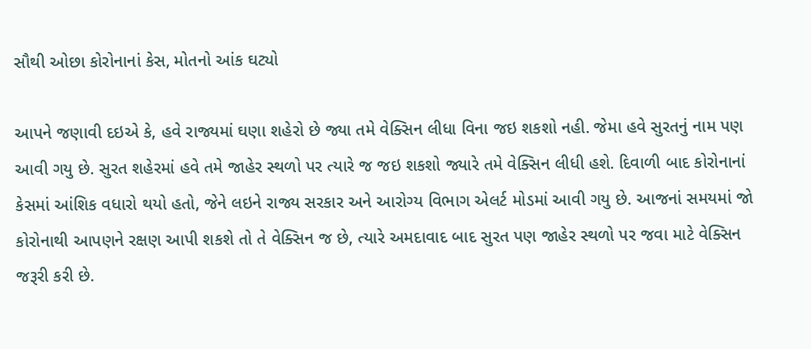સૌથી ઓછા કોરોનાનાં કેસ, મોતનો આંક ઘટ્યો

આપને જણાવી દઇએ કે, હવે રાજ્યમાં ઘણા શહેરો છે જ્યા તમે વેક્સિન લીધા વિના જઇ શકશો નહી. જેમા હવે સુરતનું નામ પણ આવી ગયુ છે. સુરત શહેરમાં હવે તમે જાહેર સ્થળો પર ત્યારે જ જઇ શકશો જ્યારે તમે વેક્સિન લીધી હશે. દિવાળી બાદ કોરોનાનાં કેસમાં આંશિક વધારો થયો હતો, જેને લઇને રાજ્ય સરકાર અને આરોગ્ય વિભાગ એલર્ટ મોડમાં આવી ગયુ છે. આજનાં સમયમાં જો કોરોનાથી આપણને રક્ષણ આપી શકશે તો તે વેક્સિન જ છે, ત્યારે અમદાવાદ બાદ સુરત પણ જાહેર સ્થળો પર જવા માટે વેક્સિન જરૂરી કરી છે.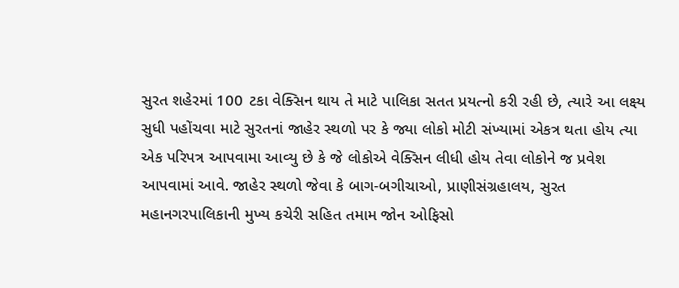સુરત શહેરમાં 100 ટકા વેક્સિન થાય તે માટે પાલિકા સતત પ્રયત્નો કરી રહી છે, ત્યારે આ લક્ષ્ય સુધી પહોંચવા માટે સુરતનાં જાહેર સ્થળો પર કે જ્યા લોકો મોટી સંખ્યામાં એકત્ર થતા હોય ત્યા એક પરિપત્ર આપવામા આવ્યુ છે કે જે લોકોએ વેક્સિન લીધી હોય તેવા લોકોને જ પ્રવેશ આપવામાં આવે. જાહેર સ્થળો જેવા કે બાગ-બગીચાઓ, પ્રાણીસંગ્રહાલય, સુરત મહાનગરપાલિકાની મુખ્ય કચેરી સહિત તમામ જોન ઓફિસો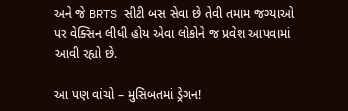અને જે BRTS સીટી બસ સેવા છે તેવી તમામ જગ્યાઓ પર વેક્સિન લીધી હોય એવા લોકોને જ પ્રવેશ આપવામાં આવી રહ્યો છે.

આ પણ વાંચો – મુસિબતમાં ડ્રેગન!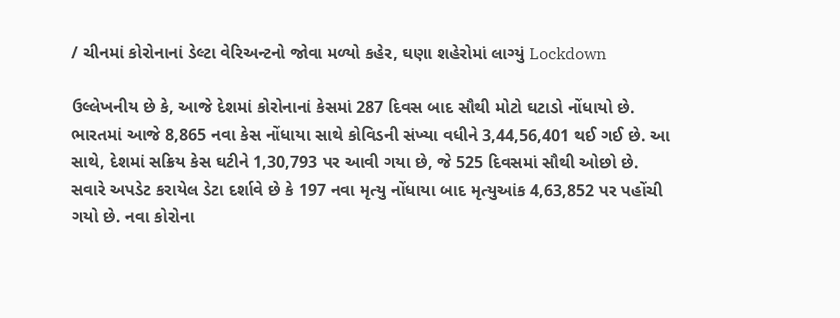/ ચીનમાં કોરોનાનાં ડેલ્ટા વેરિઅન્ટનો જોવા મળ્યો કહેર, ઘણા શહેરોમાં લાગ્યું Lockdown

ઉલ્લેખનીય છે કે, આજે દેશમાં કોરોનાનાં કેસમાં 287 દિવસ બાદ સૌથી મોટો ઘટાડો નોંધાયો છે. ભારતમાં આજે 8,865 નવા કેસ નોંધાયા સાથે કોવિડની સંખ્યા વધીને 3,44,56,401 થઈ ગઈ છે. આ સાથે, દેશમાં સક્રિય કેસ ઘટીને 1,30,793 પર આવી ગયા છે, જે 525 દિવસમાં સૌથી ઓછો છે. સવારે અપડેટ કરાયેલ ડેટા દર્શાવે છે કે 197 નવા મૃત્યુ નોંધાયા બાદ મૃત્યુઆંક 4,63,852 પર પહોંચી ગયો છે. નવા કોરોના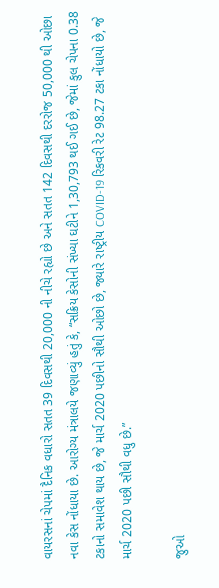વાયરસનાં ચેપમાં દૈનિક વધારો સતત 39 દિવસથી 20,000 ની નીચે રહ્યો છે અને સતત 142 દિવસથી દરરોજ 50,000 થી ઓછા નવા કેસ નોંધાયા છે. આરોગ્ય મંત્રાલયે જણાવ્યું હતું કે, “સક્રિય કેસોની સંખ્યા ઘટીને 1,30,793 થઈ ગઈ છે, જેમાં કુલ ચેપના 0.38 ટકાનો સમાવેશ થાય છે, જે માર્ચ 2020 પછીનો સૌથી ઓછો છે, જ્યારે રાષ્ટ્રીય COVID-19 રિકવરી રેટ 98.27 ટકા નોંધાયો છે, જે માર્ચ 2020 પછી સૌથી વધુ છે.”

જુઓ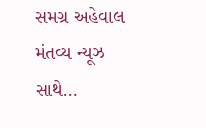સમગ્ર અહેવાલ મંતવ્ય ન્યૂઝ સાથે…